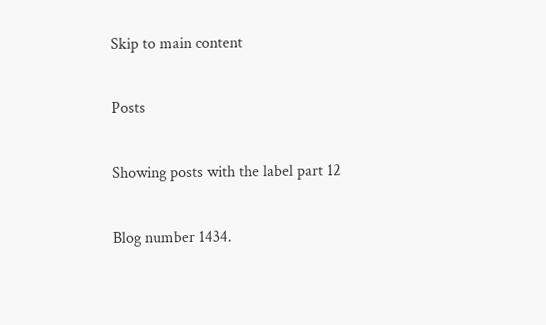Skip to main content

Posts

Showing posts with the label part 12

Blog number 1434.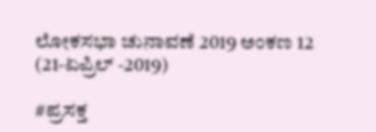ಲೋಕಸಭಾ ಚುನಾವಣೆ 2019 ಅಂಕಣ 12 (21-ಏಪ್ರಿಲ್ -2019)

#ಪ್ರಸಕ್ತ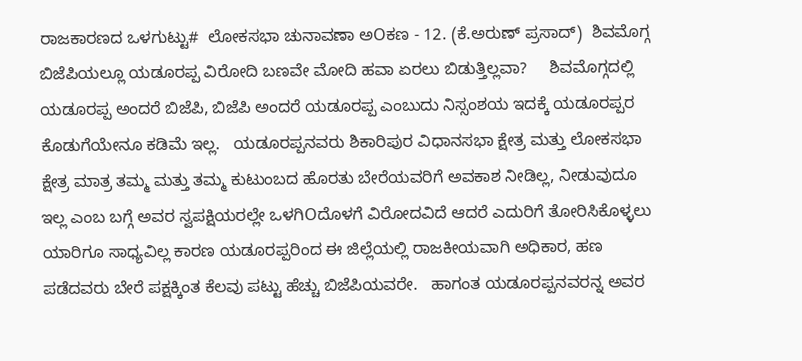ರಾಜಕಾರಣದ ಒಳಗುಟ್ಟು#  ಲೋಕಸಭಾ ಚುನಾವಣಾ ಅOಕಣ - 12. (ಕೆ.ಅರುಣ್ ಪ್ರಸಾದ್)  ಶಿವಮೊಗ್ಗ ಬಿಜೆಪಿಯಲ್ಲೂ ಯಡೂರಪ್ಪ ವಿರೋದಿ ಬಣವೇ ಮೋದಿ ಹವಾ ಏರಲು ಬಿಡುತ್ತಿಲ್ಲವಾ?     ಶಿವಮೊಗ್ಗದಲ್ಲಿ ಯಡೂರಪ್ಪ ಅಂದರೆ ಬಿಜೆಪಿ, ಬಿಜೆಪಿ ಅಂದರೆ ಯಡೂರಪ್ಪ ಎಂಬುದು ನಿಸ್ಸಂಶಯ ಇದಕ್ಕೆ ಯಡೂರಪ್ಪರ ಕೊಡುಗೆಯೇನೂ ಕಡಿಮೆ ಇಲ್ಲ.   ಯಡೂರಪ್ಪನವರು ಶಿಕಾರಿಪುರ ವಿಧಾನಸಭಾ ಕ್ಷೇತ್ರ ಮತ್ತು ಲೋಕಸಭಾ ಕ್ಷೇತ್ರ ಮಾತ್ರ ತಮ್ಮ ಮತ್ತು ತಮ್ಮ ಕುಟುಂಬದ ಹೊರತು ಬೇರೆಯವರಿಗೆ ಅವಕಾಶ ನೀಡಿಲ್ಲ, ನೀಡುವುದೂ ಇಲ್ಲ ಎಂಬ ಬಗ್ಗೆ ಅವರ ಸ್ವಪಕ್ಷಿಯರಲ್ಲೇ ಒಳಗಿOದೊಳಗೆ ವಿರೋದವಿದೆ ಆದರೆ ಎದುರಿಗೆ ತೋರಿಸಿಕೊಳ್ಳಲು ಯಾರಿಗೂ ಸಾಧ್ಯವಿಲ್ಲ ಕಾರಣ ಯಡೂರಪ್ಪರಿಂದ ಈ ಜಿಲ್ಲೆಯಲ್ಲಿ ರಾಜಕೀಯವಾಗಿ ಅಧಿಕಾರ, ಹಣ ಪಡೆದವರು ಬೇರೆ ಪಕ್ಷಕ್ಕಿಂತ ಕೆಲವು ಪಟ್ಟು ಹೆಚ್ಚು ಬಿಜೆಪಿಯವರೇ.   ಹಾಗಂತ ಯಡೂರಪ್ಪನವರನ್ನ ಅವರ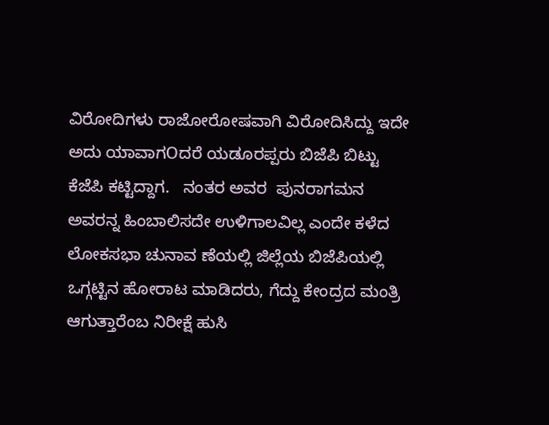ವಿರೋದಿಗಳು ರಾಜೋರೋಷವಾಗಿ ವಿರೋದಿಸಿದ್ದು ಇದೇ ಅದು ಯಾವಾಗOದರೆ ಯಡೂರಪ್ಪರು ಬಿಜೆಪಿ ಬಿಟ್ಟು ಕೆಜೆಪಿ ಕಟ್ಟಿದ್ದಾಗ.   ನಂತರ ಅವರ  ಪುನರಾಗಮನ ಅವರನ್ನ ಹಿಂಬಾಲಿಸದೇ ಉಳಿಗಾಲವಿಲ್ಲ ಎಂದೇ ಕಳೆದ ಲೋಕಸಭಾ ಚುನಾವ ಣೆಯಲ್ಲಿ ಜಿಲ್ಲೆಯ ಬಿಜೆಪಿಯಲ್ಲಿ ಒಗ್ಗಟ್ಟಿನ ಹೋರಾಟ ಮಾಡಿದರು, ಗೆದ್ದು ಕೇಂದ್ರದ ಮಂತ್ರಿ ಆಗುತ್ತಾರೆಂಬ ನಿರೀಕ್ಷೆ ಹುಸಿ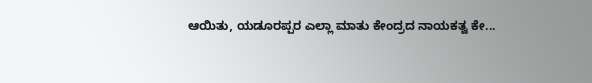ಆಯಿತು, ಯಡೂರಪ್ಪರ ಎಲ್ಲಾ ಮಾತು ಕೇಂದ್ರದ ನಾಯಕತ್ವ ಕೇ...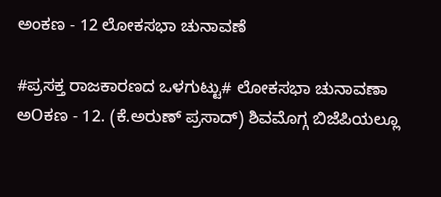ಅಂಕಣ - 12 ಲೋಕಸಭಾ ಚುನಾವಣೆ

#ಪ್ರಸಕ್ತ ರಾಜಕಾರಣದ ಒಳಗುಟ್ಟು# ಲೋಕಸಭಾ ಚುನಾವಣಾ ಅOಕಣ - 12. (ಕೆ.ಅರುಣ್ ಪ್ರಸಾದ್) ಶಿವಮೊಗ್ಗ ಬಿಜೆಪಿಯಲ್ಲೂ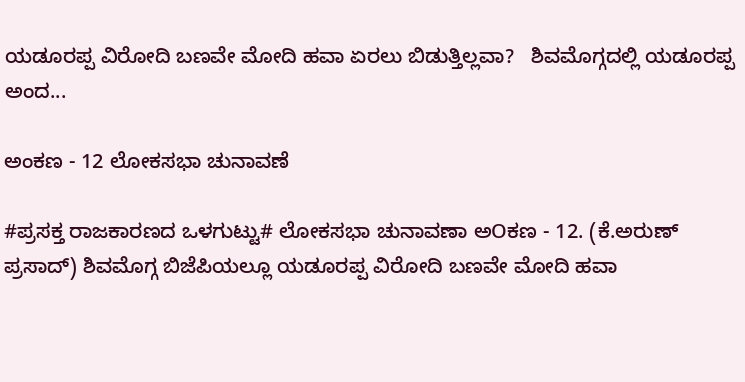ಯಡೂರಪ್ಪ ವಿರೋದಿ ಬಣವೇ ಮೋದಿ ಹವಾ ಏರಲು ಬಿಡುತ್ತಿಲ್ಲವಾ?   ಶಿವಮೊಗ್ಗದಲ್ಲಿ ಯಡೂರಪ್ಪ ಅಂದ...

ಅಂಕಣ - 12 ಲೋಕಸಭಾ ಚುನಾವಣೆ

#ಪ್ರಸಕ್ತ ರಾಜಕಾರಣದ ಒಳಗುಟ್ಟು# ಲೋಕಸಭಾ ಚುನಾವಣಾ ಅOಕಣ - 12. (ಕೆ.ಅರುಣ್ ಪ್ರಸಾದ್) ಶಿವಮೊಗ್ಗ ಬಿಜೆಪಿಯಲ್ಲೂ ಯಡೂರಪ್ಪ ವಿರೋದಿ ಬಣವೇ ಮೋದಿ ಹವಾ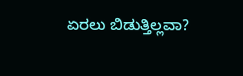ಏರಲು ಬಿಡುತ್ತಿಲ್ಲವಾ?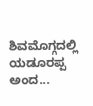ಶಿವಮೊಗ್ಗದಲ್ಲಿ ಯಡೂರಪ್ಪ ಅಂದ...